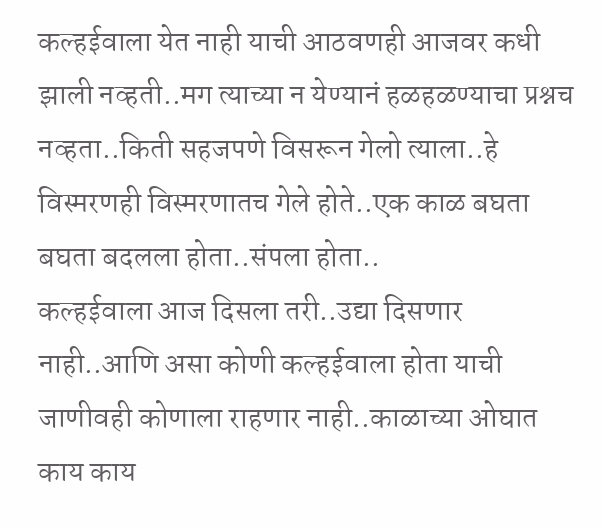कल्हईवाला येत नाही याची आठवणही आजवर कधी झाली नव्हती..मग त्याच्या न येण्यानं हळहळण्याचा प्रश्नच नव्हता..किती सहजपणे विसरून गेलो त्याला..हे विस्मरणही विस्मरणातच गेले होते..एक काळ बघता बघता बदलला होता..संपला होता..
कल्हईवाला आज दिसला तरी..उद्या दिसणार नाही..आणि असा कोणी कल्हईवाला होता याची जाणीवही कोणाला राहणार नाही..काळाच्या ओघात काय काय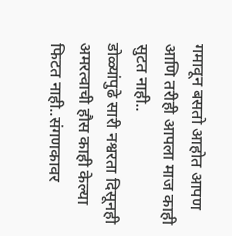गमावून बसतो आहोत आपण आणि तरीही आपला माज काही सुटत नाही..
डोळ्यांपुढे सारी नश्वरता दिसूनही अमरत्वाची हौस काही केल्या फिटत नाही..संगणकावर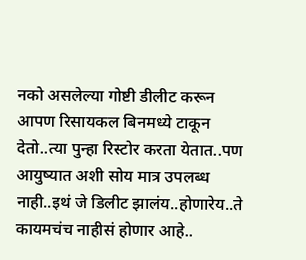नको असलेल्या गोष्टी डीलीट करून आपण रिसायकल बिनमध्ये टाकून देतो..त्या पुन्हा रिस्टोर करता येतात..पण आयुष्यात अशी सोय मात्र उपलब्ध नाही..इथं जे डिलीट झालंय..होणारेय..ते कायमचंच नाहीसं होणार आहे..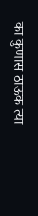का कुणास ठाऊक त्या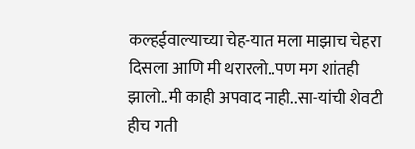कल्हईवाल्याच्या चेह-यात मला माझाच चेहरा दिसला आणि मी थरारलो..पण मग शांतही झालो..मी काही अपवाद नाही..सा-यांची शेवटी हीच गती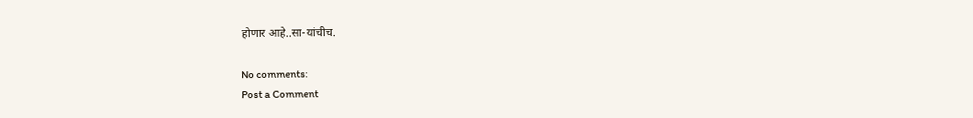होणार आहे..सा-यांचीच.

No comments:
Post a Comment